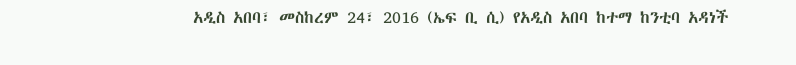አዲስ አበባ፣ መስከረም 24፣ 2016 (ኤፍ ቢ ሲ) የአዲስ አበባ ከተማ ከንቲባ አዳነች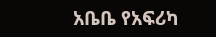አቤቤ የአፍሪካ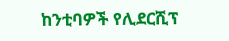ከንቲባዎች የሊደርሺፕ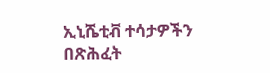ኢኒሼቲቭ ተሳታዎችን በጽሕፈት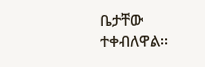ቤታቸው ተቀብለዋል፡፡